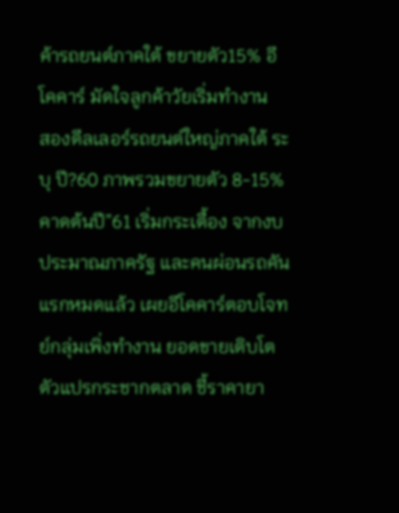ค้ารถยนต์ภาคใต้ ขยายตัว15% อีโคคาร์ มัดใจลูกค้าวัยเริ่มทำงาน
สองดีลเลอร์รถยนต์ใหญ่ภาคใต้ ระบุ ปี?60 ภาพรวมขยายตัว 8-15% คาดต้นปี”61 เริ่มกระเตื้อง จากงบประมาณภาครัฐ และคนผ่อนรถคันแรกหมดแล้ว เผยอีโคคาร์ตอบโจทย์กลุ่มเพิ่งทำงาน ยอดขายเติบโตตัวแปรกระชากตลาด ชี้ราคายา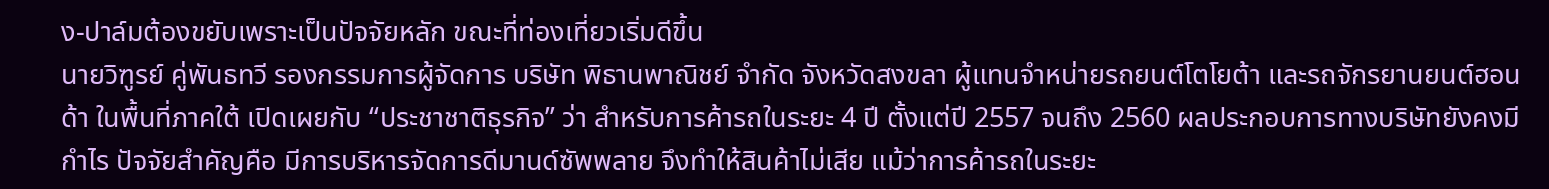ง-ปาล์มต้องขยับเพราะเป็นปัจจัยหลัก ขณะที่ท่องเที่ยวเริ่มดีขึ้น
นายวิฑูรย์ คู่พันธทวี รองกรรมการผู้จัดการ บริษัท พิธานพาณิชย์ จำกัด จังหวัดสงขลา ผู้แทนจำหน่ายรถยนต์โตโยต้า และรถจักรยานยนต์ฮอนด้า ในพื้นที่ภาคใต้ เปิดเผยกับ “ประชาชาติธุรกิจ” ว่า สำหรับการค้ารถในระยะ 4 ปี ตั้งแต่ปี 2557 จนถึง 2560 ผลประกอบการทางบริษัทยังคงมีกำไร ปัจจัยสำคัญคือ มีการบริหารจัดการดีมานด์ซัพพลาย จึงทำให้สินค้าไม่เสีย แม้ว่าการค้ารถในระยะ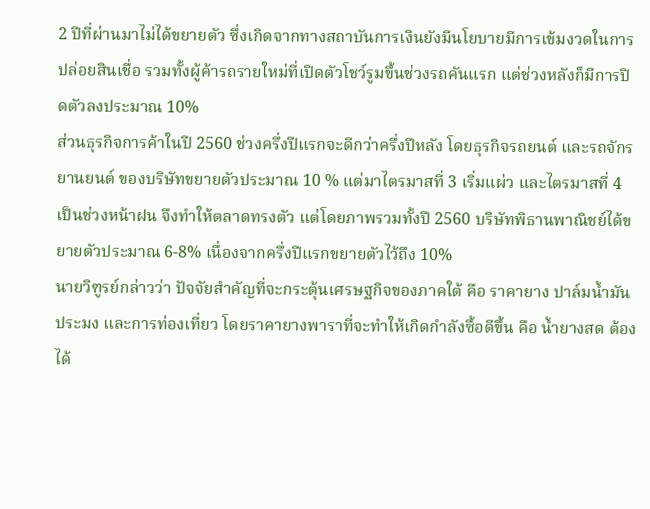2 ปีที่ผ่านมาไม่ได้ขยายตัว ซึ่งเกิดจากทางสถาบันการเงินยังมีนโยบายมีการเข้มงวดในการปล่อยสินเชื่อ รวมทั้งผู้ค้ารถรายใหม่ที่เปิดตัวโชว์รูมขึ้นช่วงรถคันแรก แต่ช่วงหลังก็มีการปิดตัวลงประมาณ 10%
ส่วนธุรกิจการค้าในปี 2560 ช่วงครึ่งปีแรกจะดีกว่าครึ่งปีหลัง โดยธุรกิจรถยนต์ และรถจักรยานยนต์ ของบริษัทขยายตัวประมาณ 10 % แต่มาไตรมาสที่ 3 เริ่มแผ่ว และไตรมาสที่ 4 เป็นช่วงหน้าฝน จึงทำให้ตลาดทรงตัว แต่โดยภาพรวมทั้งปี 2560 บริษัทพิธานพาณิชย์ได้ขยายตัวประมาณ 6-8% เนื่องจากครึ่งปีแรกขยายตัวไว้ถึง 10%
นายวิฑูรย์กล่าวว่า ปัจจัยสำคัญที่จะกระตุ้นเศรษฐกิจของภาคใต้ คือ ราคายาง ปาล์มน้ำมัน ประมง และการท่องเที่ยว โดยราคายางพาราที่จะทำให้เกิดกำลังซื้อดีขึ้น คือ น้ำยางสด ต้องได้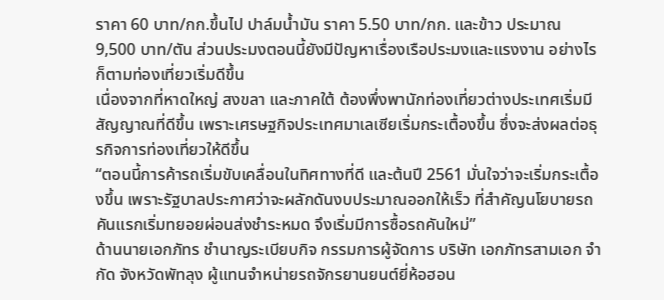ราคา 60 บาท/กก.ขึ้นไป ปาล์มน้ำมัน ราคา 5.50 บาท/กก. และข้าว ประมาณ 9,500 บาท/ตัน ส่วนประมงตอนนี้ยังมีปัญหาเรื่องเรือประมงและแรงงาน อย่างไรก็ตามท่องเที่ยวเริ่มดีขึ้น
เนื่องจากที่หาดใหญ่ สงขลา และภาคใต้ ต้องพึ่งพานักท่องเที่ยวต่างประเทศเริ่มมีสัญญาณที่ดีขึ้น เพราะเศรษฐกิจประเทศมาเลเซียเริ่มกระเตื้องขึ้น ซึ่งจะส่งผลต่อธุรกิจการท่องเที่ยวให้ดีขึ้น
“ตอนนี้การค้ารถเริ่มขับเคลื่อนในทิศทางที่ดี และต้นปี 2561 มั่นใจว่าจะเริ่มกระเตื้องขึ้น เพราะรัฐบาลประกาศว่าจะผลักดันงบประมาณออกให้เร็ว ที่สำคัญนโยบายรถคันแรกเริ่มทยอยผ่อนส่งชำระหมด จึงเริ่มมีการซื้อรถคันใหม่”
ด้านนายเอกภัทร ชำนาญระเบียบกิจ กรรมการผู้จัดการ บริษัท เอกภัทรสามเอก จำกัด จังหวัดพัทลุง ผู้แทนจำหน่ายรถจักรยานยนต์ยี่ห้อฮอน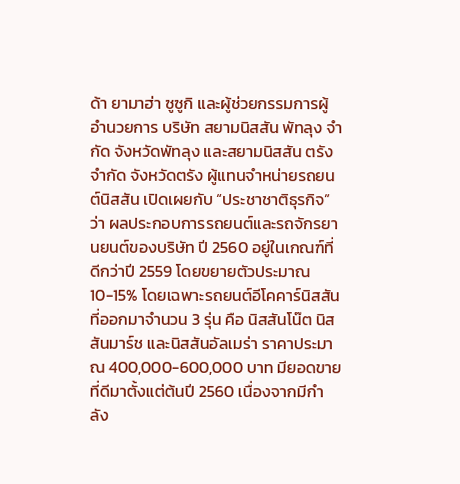ด้า ยามาฮ่า ซูซูกิ และผู้ช่วยกรรมการผู้อำนวยการ บริษัท สยามนิสสัน พัทลุง จำกัด จังหวัดพัทลุง และสยามนิสสัน ตรัง จำกัด จังหวัดตรัง ผู้แทนจำหน่ายรถยนต์นิสสัน เปิดเผยกับ “ประชาชาติธุรกิจ” ว่า ผลประกอบการรถยนต์และรถจักรยานยนต์ของบริษัท ปี 2560 อยู่ในเกณฑ์ที่ดีกว่าปี 2559 โดยขยายตัวประมาณ 10-15% โดยเฉพาะรถยนต์อีโคคาร์นิสสัน ที่ออกมาจำนวน 3 รุ่น คือ นิสสันโน๊ต นิสสันมาร์ช และนิสสันอัลเมร่า ราคาประมาณ 400,000-600,000 บาท มียอดขายที่ดีมาตั้งแต่ต้นปี 2560 เนื่องจากมีกำลัง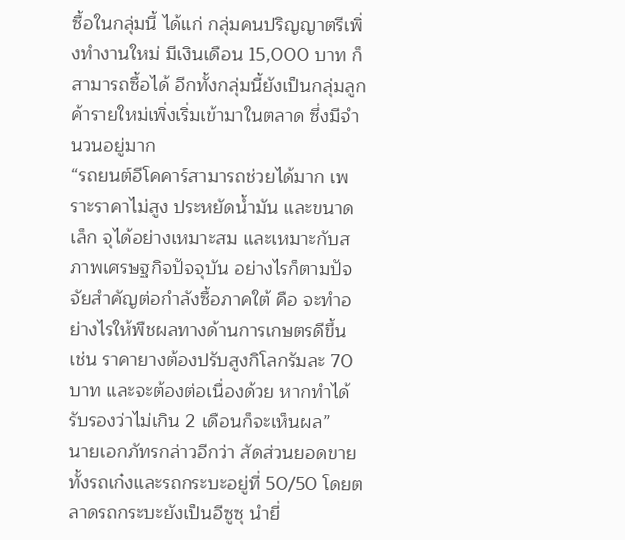ซื้อในกลุ่มนี้ ได้แก่ กลุ่มคนปริญญาตรีเพิ่งทำงานใหม่ มีเงินเดือน 15,000 บาท ก็สามารถซื้อได้ อีกทั้งกลุ่มนี้ยังเป็นกลุ่มลูกค้ารายใหม่เพิ่งเริ่มเข้ามาในตลาด ซึ่งมีจำนวนอยู่มาก
“รถยนต์อีโคคาร์สามารถช่วยได้มาก เพราะราคาไม่สูง ประหยัดน้ำมัน และขนาดเล็ก จุได้อย่างเหมาะสม และเหมาะกับสภาพเศรษฐกิจปัจจุบัน อย่างไรก็ตามปัจจัยสำคัญต่อกำลังซื้อภาคใต้ คือ จะทำอย่างไรให้พืชผลทางด้านการเกษตรดีขึ้น เช่น ราคายางต้องปรับสูงกิโลกรัมละ 70 บาท และจะต้องต่อเนื่องด้วย หากทำได้รับรองว่าไม่เกิน 2 เดือนก็จะเห็นผล”
นายเอกภัทรกล่าวอีกว่า สัดส่วนยอดขายทั้งรถเก๋งและรถกระบะอยู่ที่ 50/50 โดยตลาดรถกระบะยังเป็นอีซูซุ นำยี่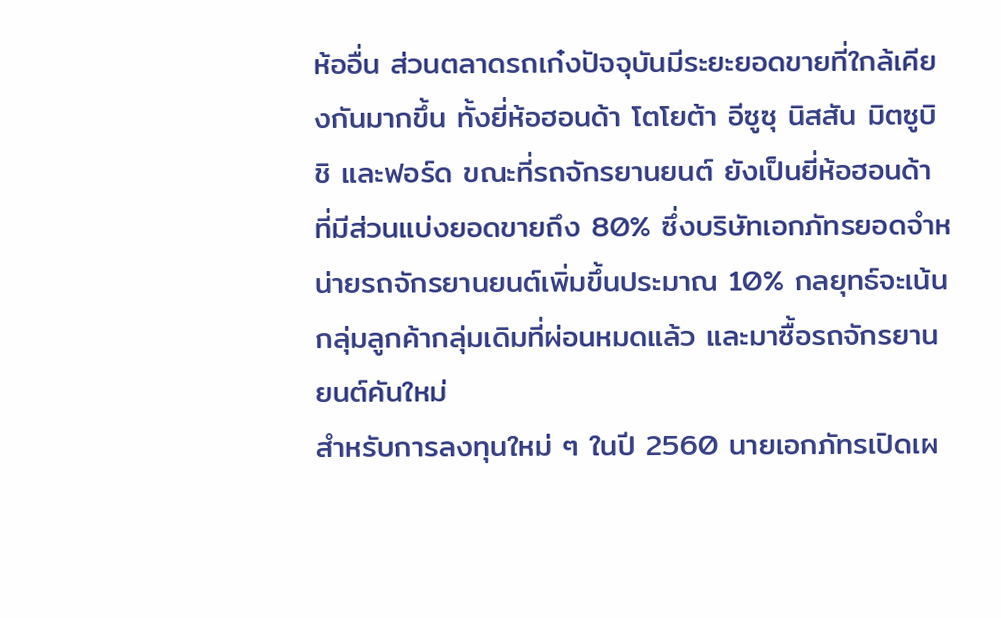ห้ออื่น ส่วนตลาดรถเก๋งปัจจุบันมีระยะยอดขายที่ใกล้เคียงกันมากขึ้น ทั้งยี่ห้อฮอนด้า โตโยต้า อีซูซุ นิสสัน มิตซูบิชิ และฟอร์ด ขณะที่รถจักรยานยนต์ ยังเป็นยี่ห้อฮอนด้า ที่มีส่วนแบ่งยอดขายถึง 80% ซึ่งบริษัทเอกภัทรยอดจำหน่ายรถจักรยานยนต์เพิ่มขึ้นประมาณ 10% กลยุทธ์จะเน้นกลุ่มลูกค้ากลุ่มเดิมที่ผ่อนหมดแล้ว และมาซื้อรถจักรยานยนต์คันใหม่
สำหรับการลงทุนใหม่ ๆ ในปี 2560 นายเอกภัทรเปิดเผ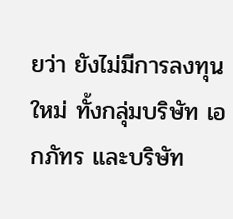ยว่า ยังไม่มีการลงทุนใหม่ ทั้งกลุ่มบริษัท เอกภัทร และบริษัท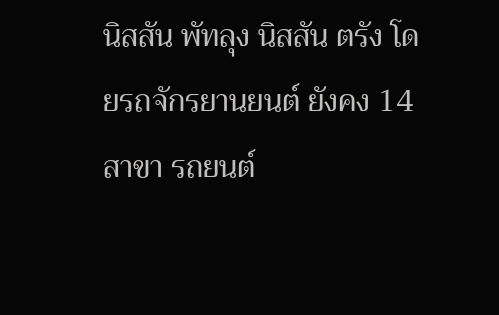นิสสัน พัทลุง นิสสัน ตรัง โดยรถจักรยานยนต์ ยังคง 14 สาขา รถยนต์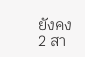ยังคง 2 สา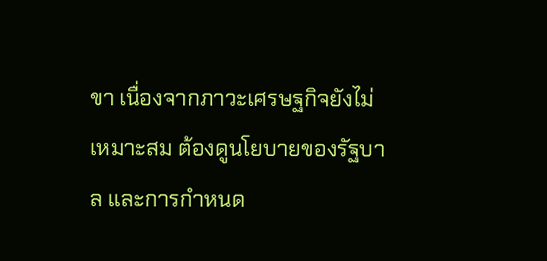ขา เนื่องจากภาวะเศรษฐกิจยังไม่เหมาะสม ต้องดูนโยบายของรัฐบาล และการกำหนด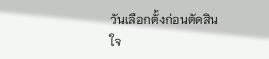วันเลือกตั้งก่อนตัดสินใจ